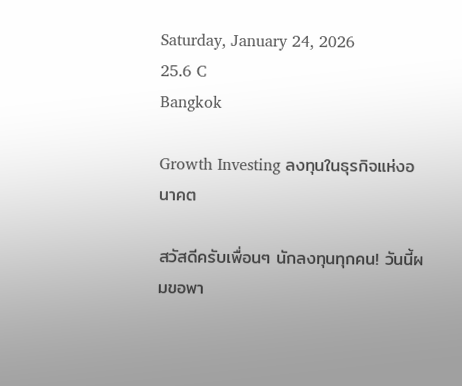Saturday, January 24, 2026
25.6 C
Bangkok

Growth Investing ลงทุนในธุรกิจแห่งอนาคต

สวัสดีครับเพื่อนๆ นักลงทุนทุกคน! วันนี้ผมขอพา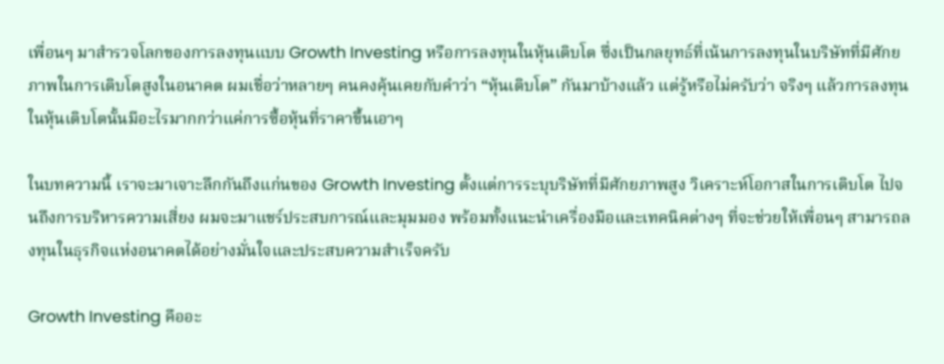เพื่อนๆ มาสำรวจโลกของการลงทุนแบบ Growth Investing หรือการลงทุนในหุ้นเติบโต ซึ่งเป็นกลยุทธ์ที่เน้นการลงทุนในบริษัทที่มีศักยภาพในการเติบโตสูงในอนาคต ผมเชื่อว่าหลายๆ คนคงคุ้นเคยกับคำว่า “หุ้นเติบโต” กันมาบ้างแล้ว แต่รู้หรือไม่ครับว่า จริงๆ แล้วการลงทุนในหุ้นเติบโตนั้นมีอะไรมากกว่าแค่การซื้อหุ้นที่ราคาขึ้นเอาๆ

ในบทความนี้ เราจะมาเจาะลึกกันถึงแก่นของ Growth Investing ตั้งแต่การระบุบริษัทที่มีศักยภาพสูง วิเคราะห์โอกาสในการเติบโต ไปจนถึงการบริหารความเสี่ยง ผมจะมาแชร์ประสบการณ์และมุมมอง พร้อมทั้งแนะนำเครื่องมือและเทคนิคต่างๆ ที่จะช่วยให้เพื่อนๆ สามารถลงทุนในธุรกิจแห่งอนาคตได้อย่างมั่นใจและประสบความสำเร็จครับ

Growth Investing คืออะ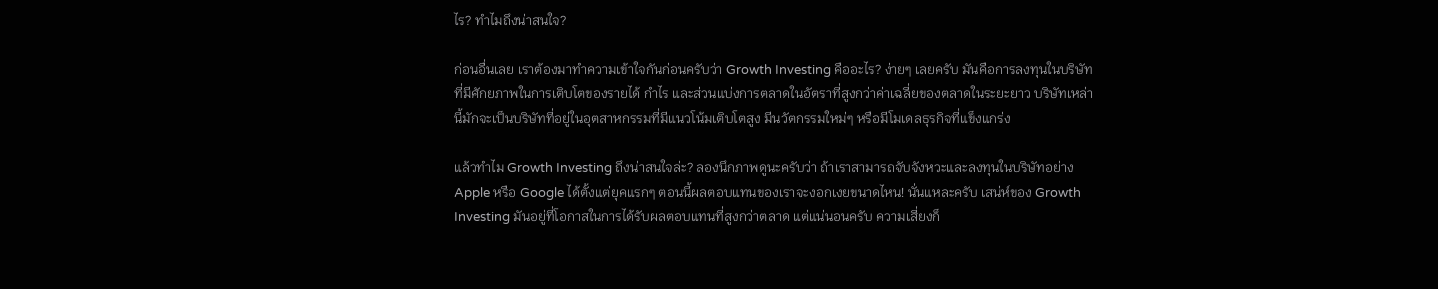ไร? ทำไมถึงน่าสนใจ?

ก่อนอื่นเลย เราต้องมาทำความเข้าใจกันก่อนครับว่า Growth Investing คืออะไร? ง่ายๆ เลยครับ มันคือการลงทุนในบริษัทที่มีศักยภาพในการเติบโตของรายได้ กำไร และส่วนแบ่งการตลาดในอัตราที่สูงกว่าค่าเฉลี่ยของตลาดในระยะยาว บริษัทเหล่านี้มักจะเป็นบริษัทที่อยู่ในอุตสาหกรรมที่มีแนวโน้มเติบโตสูง มีนวัตกรรมใหม่ๆ หรือมีโมเดลธุรกิจที่แข็งแกร่ง

แล้วทำไม Growth Investing ถึงน่าสนใจล่ะ? ลองนึกภาพดูนะครับว่า ถ้าเราสามารถจับจังหวะและลงทุนในบริษัทอย่าง Apple หรือ Google ได้ตั้งแต่ยุคแรกๆ ตอนนี้ผลตอบแทนของเราจะงอกเงยขนาดไหน! นั่นแหละครับ เสน่ห์ของ Growth Investing มันอยู่ที่โอกาสในการได้รับผลตอบแทนที่สูงกว่าตลาด แต่แน่นอนครับ ความเสี่ยงก็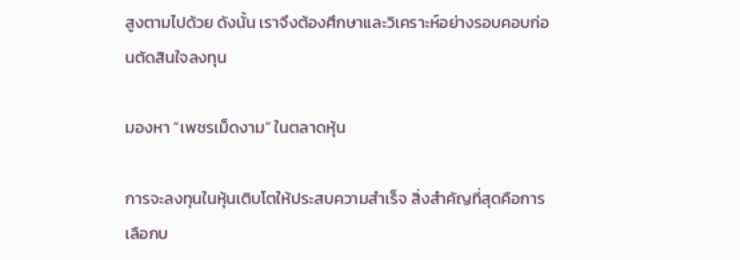สูงตามไปด้วย ดังนั้น เราจึงต้องศึกษาและวิเคราะห์อย่างรอบคอบก่อนตัดสินใจลงทุน

มองหา “เพชรเม็ดงาม” ในตลาดหุ้น

การจะลงทุนในหุ้นเติบโตให้ประสบความสำเร็จ สิ่งสำคัญที่สุดคือการเลือกบ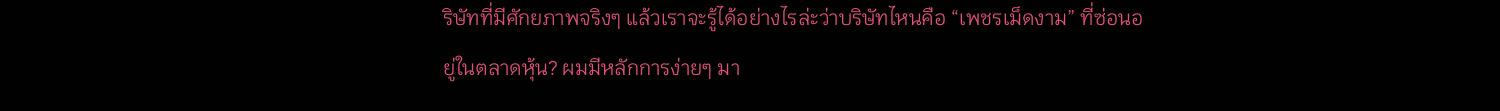ริษัทที่มีศักยภาพจริงๆ แล้วเราจะรู้ได้อย่างไรล่ะว่าบริษัทไหนคือ “เพชรเม็ดงาม” ที่ซ่อนอยู่ในตลาดหุ้น? ผมมีหลักการง่ายๆ มา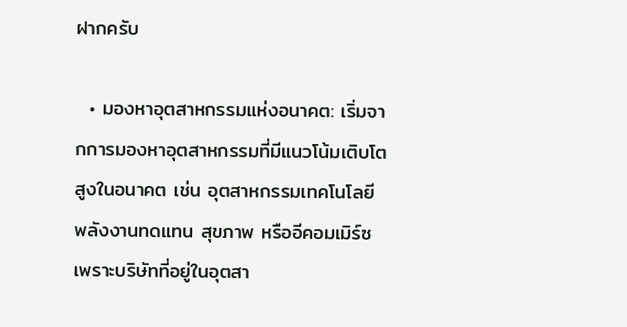ฝากครับ

  • มองหาอุตสาหกรรมแห่งอนาคต: เริ่มจากการมองหาอุตสาหกรรมที่มีแนวโน้มเติบโตสูงในอนาคต เช่น อุตสาหกรรมเทคโนโลยี พลังงานทดแทน สุขภาพ หรืออีคอมเมิร์ซ เพราะบริษัทที่อยู่ในอุตสา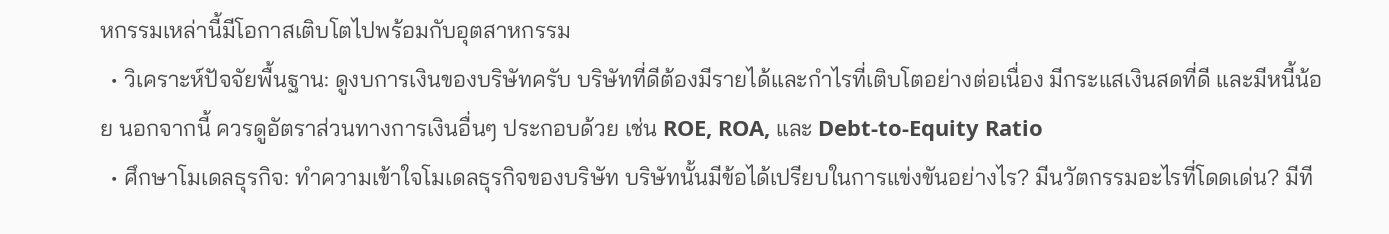หกรรมเหล่านี้มีโอกาสเติบโตไปพร้อมกับอุตสาหกรรม
  • วิเคราะห์ปัจจัยพื้นฐาน: ดูงบการเงินของบริษัทครับ บริษัทที่ดีต้องมีรายได้และกำไรที่เติบโตอย่างต่อเนื่อง มีกระแสเงินสดที่ดี และมีหนี้น้อย นอกจากนี้ ควรดูอัตราส่วนทางการเงินอื่นๆ ประกอบด้วย เช่น ROE, ROA, และ Debt-to-Equity Ratio
  • ศึกษาโมเดลธุรกิจ: ทำความเข้าใจโมเดลธุรกิจของบริษัท บริษัทนั้นมีข้อได้เปรียบในการแข่งขันอย่างไร? มีนวัตกรรมอะไรที่โดดเด่น? มีที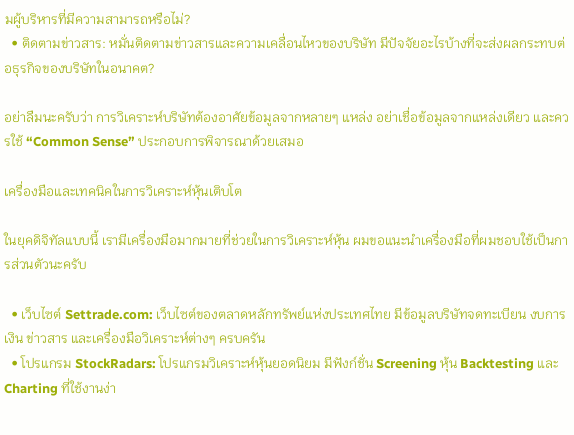มผู้บริหารที่มีความสามารถหรือไม่?
  • ติดตามข่าวสาร: หมั่นติดตามข่าวสารและความเคลื่อนไหวของบริษัท มีปัจจัยอะไรบ้างที่จะส่งผลกระทบต่อธุรกิจของบริษัทในอนาคต?

อย่าลืมนะครับว่า การวิเคราะห์บริษัทต้องอาศัยข้อมูลจากหลายๆ แหล่ง อย่าเชื่อข้อมูลจากแหล่งเดียว และควรใช้ “Common Sense” ประกอบการพิจารณาด้วยเสมอ

เครื่องมือและเทคนิคในการวิเคราะห์หุ้นเติบโต

ในยุคดิจิทัลแบบนี้ เรามีเครื่องมือมากมายที่ช่วยในการวิเคราะห์หุ้น ผมขอแนะนำเครื่องมือที่ผมชอบใช้เป็นการส่วนตัวนะครับ

  • เว็บไซต์ Settrade.com: เว็บไซต์ของตลาดหลักทรัพย์แห่งประเทศไทย มีข้อมูลบริษัทจดทะเบียน งบการเงิน ข่าวสาร และเครื่องมือวิเคราะห์ต่างๆ ครบครัน
  • โปรแกรม StockRadars: โปรแกรมวิเคราะห์หุ้นยอดนิยม มีฟังก์ชั่น Screening หุ้น Backtesting และ Charting ที่ใช้งานง่า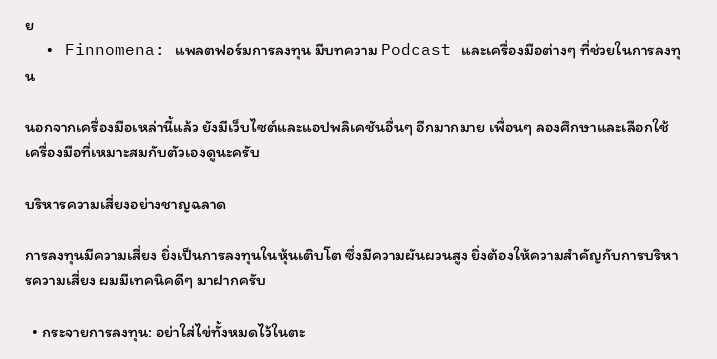ย
  • Finnomena: แพลตฟอร์มการลงทุน มีบทความ Podcast และเครื่องมือต่างๆ ที่ช่วยในการลงทุน

นอกจากเครื่องมือเหล่านี้แล้ว ยังมีเว็บไซต์และแอปพลิเคชันอื่นๆ อีกมากมาย เพื่อนๆ ลองศึกษาและเลือกใช้เครื่องมือที่เหมาะสมกับตัวเองดูนะครับ

บริหารความเสี่ยงอย่างชาญฉลาด

การลงทุนมีความเสี่ยง ยิ่งเป็นการลงทุนในหุ้นเติบโต ซึ่งมีความผันผวนสูง ยิ่งต้องให้ความสำคัญกับการบริหารความเสี่ยง ผมมีเทคนิคดีๆ มาฝากครับ

  • กระจายการลงทุน: อย่าใส่ไข่ทั้งหมดไว้ในตะ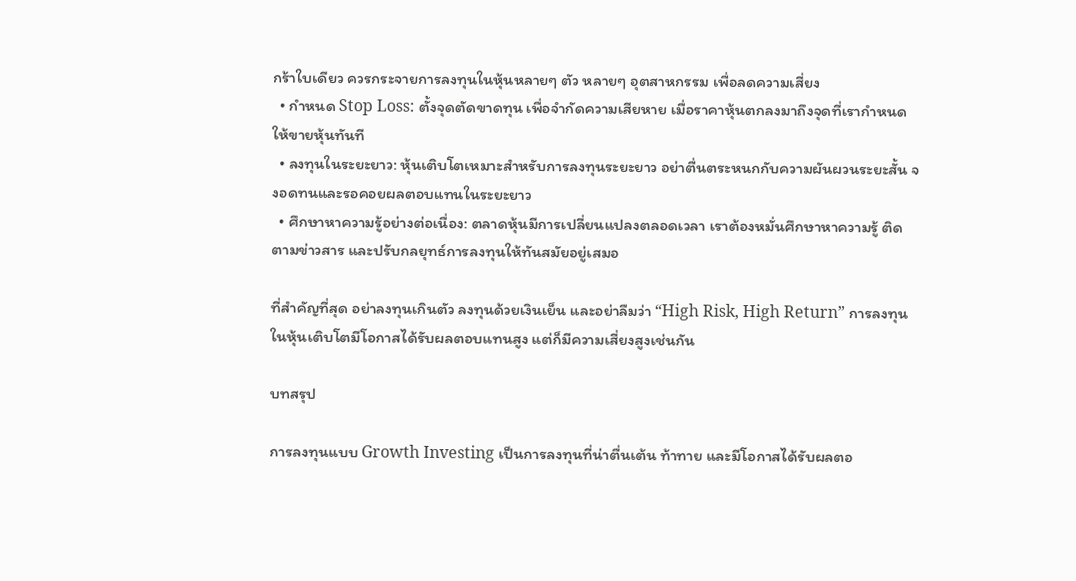กร้าใบเดียว ควรกระจายการลงทุนในหุ้นหลายๆ ตัว หลายๆ อุตสาหกรรม เพื่อลดความเสี่ยง
  • กำหนด Stop Loss: ตั้งจุดตัดขาดทุน เพื่อจำกัดความเสียหาย เมื่อราคาหุ้นตกลงมาถึงจุดที่เรากำหนด ให้ขายหุ้นทันที
  • ลงทุนในระยะยาว: หุ้นเติบโตเหมาะสำหรับการลงทุนระยะยาว อย่าตื่นตระหนกกับความผันผวนระยะสั้น จงอดทนและรอคอยผลตอบแทนในระยะยาว
  • ศึกษาหาความรู้อย่างต่อเนื่อง: ตลาดหุ้นมีการเปลี่ยนแปลงตลอดเวลา เราต้องหมั่นศึกษาหาความรู้ ติดตามข่าวสาร และปรับกลยุทธ์การลงทุนให้ทันสมัยอยู่เสมอ

ที่สำคัญที่สุด อย่าลงทุนเกินตัว ลงทุนด้วยเงินเย็น และอย่าลืมว่า “High Risk, High Return” การลงทุนในหุ้นเติบโตมีโอกาสได้รับผลตอบแทนสูง แต่ก็มีความเสี่ยงสูงเช่นกัน

บทสรุป

การลงทุนแบบ Growth Investing เป็นการลงทุนที่น่าตื่นเต้น ท้าทาย และมีโอกาสได้รับผลตอ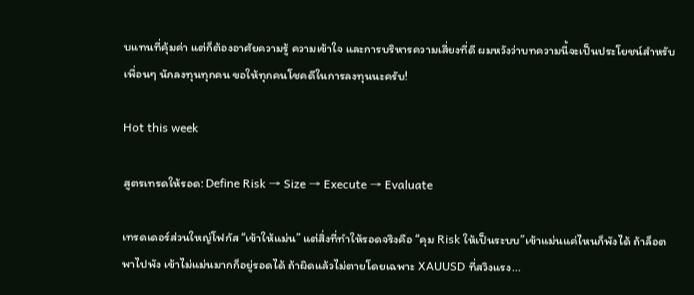บแทนที่คุ้มค่า แต่ก็ต้องอาศัยความรู้ ความเข้าใจ และการบริหารความเสี่ยงที่ดี ผมหวังว่าบทความนี้จะเป็นประโยชน์สำหรับเพื่อนๆ นักลงทุนทุกคน ขอให้ทุกคนโชคดีในการลงทุนนะครับ!

Hot this week

สูตรเทรดให้รอด: Define Risk → Size → Execute → Evaluate

เทรดเดอร์ส่วนใหญ่โฟกัส “เข้าให้แม่น” แต่สิ่งที่ทำให้รอดจริงคือ “คุม Risk ให้เป็นระบบ”เข้าแม่นแค่ไหนก็พังได้ ถ้าล็อตพาไปพัง เข้าไม่แม่นมากก็อยู่รอดได้ ถ้าผิดแล้วไม่ตายโดยเฉพาะ XAUUSD ที่สวิงแรง...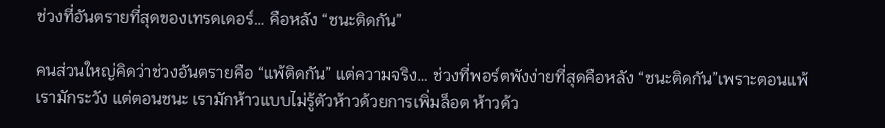ช่วงที่อันตรายที่สุดของเทรดเดอร์… คือหลัง “ชนะติดกัน”

คนส่วนใหญ่คิดว่าช่วงอันตรายคือ “แพ้ติดกัน” แต่ความจริง… ช่วงที่พอร์ตพังง่ายที่สุดคือหลัง “ชนะติดกัน”เพราะตอนแพ้ เรามักระวัง แต่ตอนชนะ เรามักห้าวแบบไม่รู้ตัวห้าวด้วยการเพิ่มล็อต ห้าวด้ว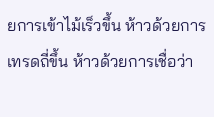ยการเข้าไม้เร็วขึ้น ห้าวด้วยการเทรดถี่ขึ้น ห้าวด้วยการเชื่อว่า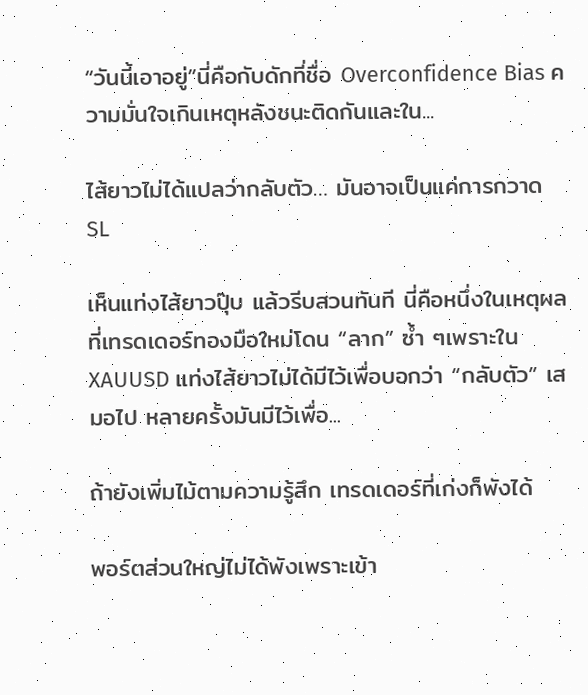“วันนี้เอาอยู่”นี่คือกับดักที่ชื่อ Overconfidence Bias ความมั่นใจเกินเหตุหลังชนะติดกันและใน...

ไส้ยาวไม่ได้แปลว่ากลับตัว… มันอาจเป็นแค่การกวาด SL

เห็นแท่งไส้ยาวปุ๊บ แล้วรีบสวนทันที นี่คือหนึ่งในเหตุผลที่เทรดเดอร์ทองมือใหม่โดน “ลาก” ซ้ำ ๆเพราะใน XAUUSD แท่งไส้ยาวไม่ได้มีไว้เพื่อบอกว่า “กลับตัว” เสมอไป หลายครั้งมันมีไว้เพื่อ...

ถ้ายังเพิ่มไม้ตามความรู้สึก เทรดเดอร์ที่เก่งก็พังได้

พอร์ตส่วนใหญ่ไม่ได้พังเพราะเข้า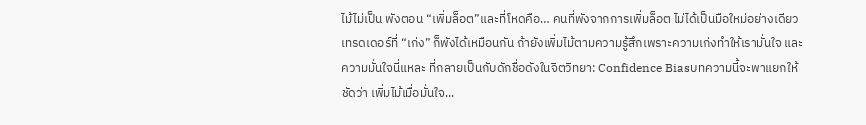ไม้ไม่เป็น พังตอน “เพิ่มล็อต”และที่โหดคือ… คนที่พังจากการเพิ่มล็อต ไม่ได้เป็นมือใหม่อย่างเดียว เทรดเดอร์ที่ “เก่ง” ก็พังได้เหมือนกัน ถ้ายังเพิ่มไม้ตามความรู้สึกเพราะความเก่งทำให้เรามั่นใจ และความมั่นใจนี่แหละ ที่กลายเป็นกับดักชื่อดังในจิตวิทยา: Confidence Biasบทความนี้จะพาแยกให้ชัดว่า เพิ่มไม้เมื่อมั่นใจ...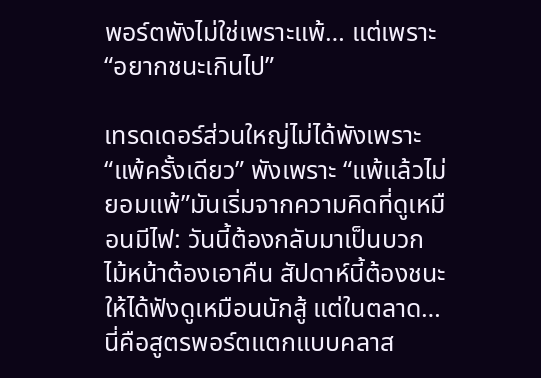พอร์ตพังไม่ใช่เพราะแพ้… แต่เพราะ “อยากชนะเกินไป”

เทรดเดอร์ส่วนใหญ่ไม่ได้พังเพราะ “แพ้ครั้งเดียว” พังเพราะ “แพ้แล้วไม่ยอมแพ้”มันเริ่มจากความคิดที่ดูเหมือนมีไฟ: วันนี้ต้องกลับมาเป็นบวก ไม้หน้าต้องเอาคืน สัปดาห์นี้ต้องชนะให้ได้ฟังดูเหมือนนักสู้ แต่ในตลาด… นี่คือสูตรพอร์ตแตกแบบคลาส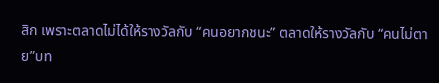สิก เพราะตลาดไม่ได้ให้รางวัลกับ “คนอยากชนะ” ตลาดให้รางวัลกับ “คนไม่ตาย”บท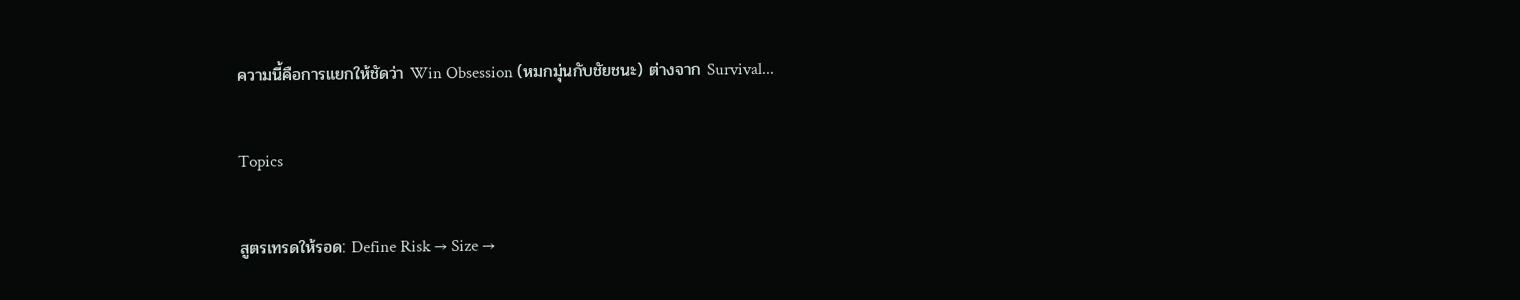ความนี้คือการแยกให้ชัดว่า Win Obsession (หมกมุ่นกับชัยชนะ) ต่างจาก Survival...

Topics

สูตรเทรดให้รอด: Define Risk → Size →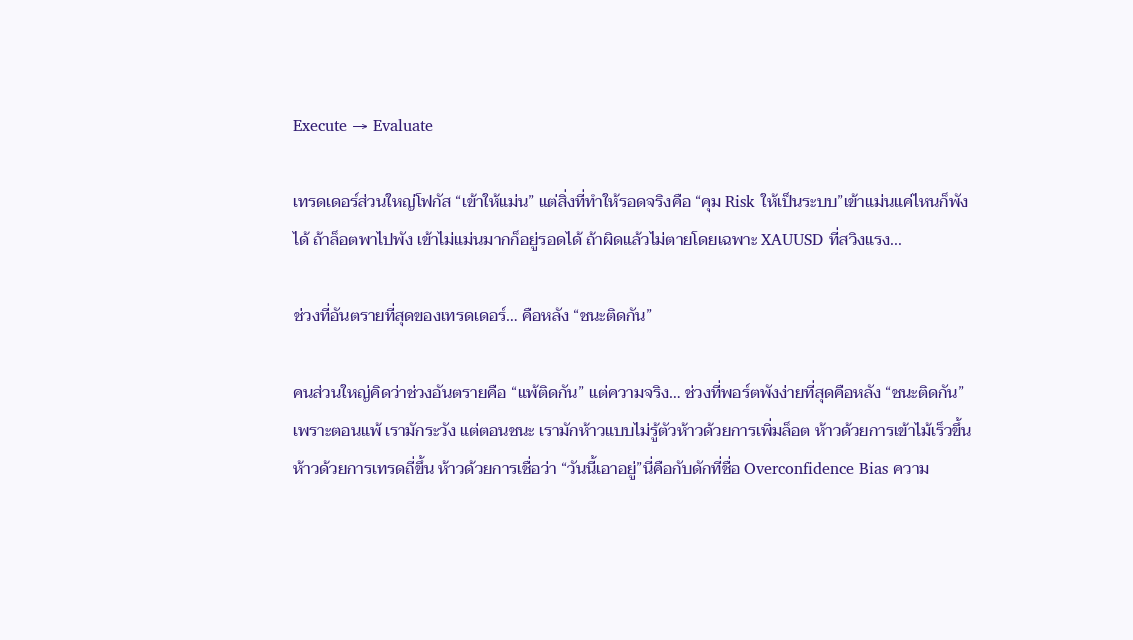Execute → Evaluate

เทรดเดอร์ส่วนใหญ่โฟกัส “เข้าให้แม่น” แต่สิ่งที่ทำให้รอดจริงคือ “คุม Risk ให้เป็นระบบ”เข้าแม่นแค่ไหนก็พังได้ ถ้าล็อตพาไปพัง เข้าไม่แม่นมากก็อยู่รอดได้ ถ้าผิดแล้วไม่ตายโดยเฉพาะ XAUUSD ที่สวิงแรง...

ช่วงที่อันตรายที่สุดของเทรดเดอร์… คือหลัง “ชนะติดกัน”

คนส่วนใหญ่คิดว่าช่วงอันตรายคือ “แพ้ติดกัน” แต่ความจริง… ช่วงที่พอร์ตพังง่ายที่สุดคือหลัง “ชนะติดกัน”เพราะตอนแพ้ เรามักระวัง แต่ตอนชนะ เรามักห้าวแบบไม่รู้ตัวห้าวด้วยการเพิ่มล็อต ห้าวด้วยการเข้าไม้เร็วขึ้น ห้าวด้วยการเทรดถี่ขึ้น ห้าวด้วยการเชื่อว่า “วันนี้เอาอยู่”นี่คือกับดักที่ชื่อ Overconfidence Bias ความ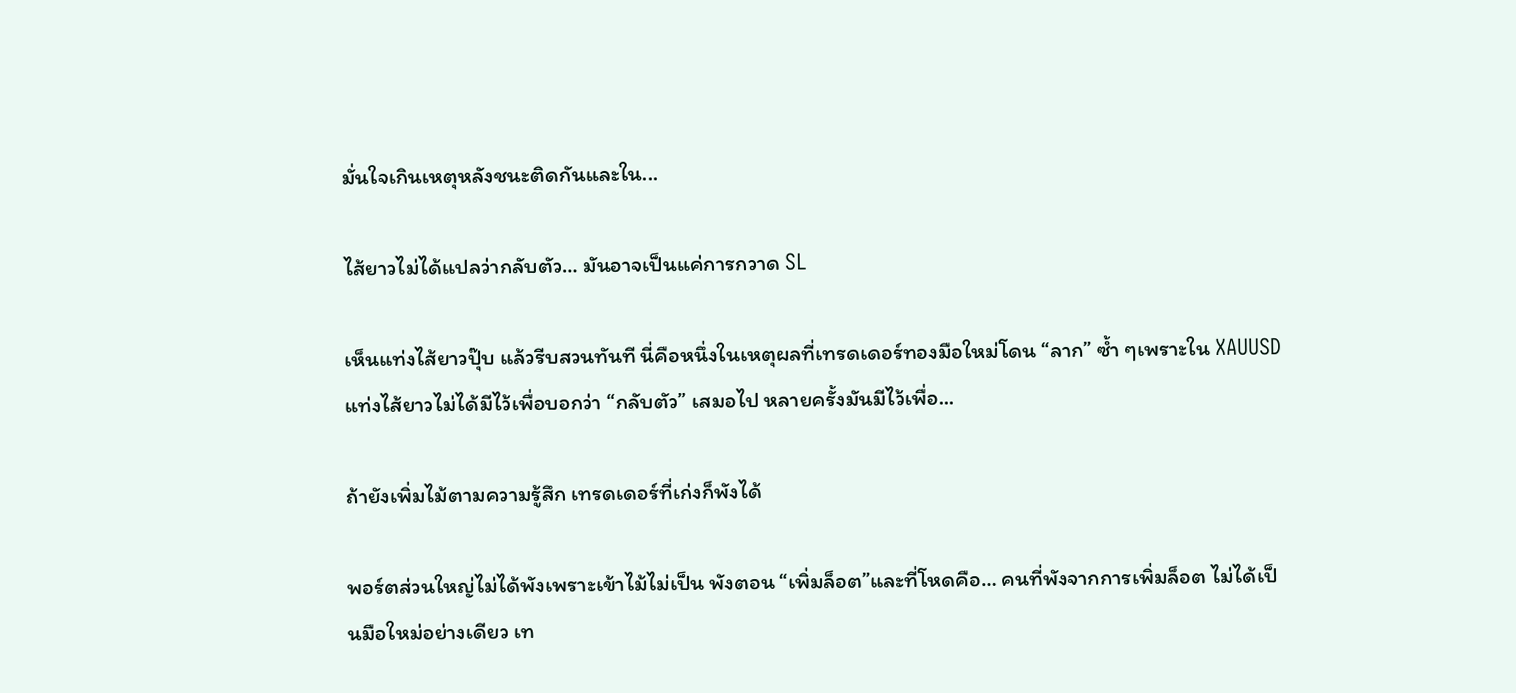มั่นใจเกินเหตุหลังชนะติดกันและใน...

ไส้ยาวไม่ได้แปลว่ากลับตัว… มันอาจเป็นแค่การกวาด SL

เห็นแท่งไส้ยาวปุ๊บ แล้วรีบสวนทันที นี่คือหนึ่งในเหตุผลที่เทรดเดอร์ทองมือใหม่โดน “ลาก” ซ้ำ ๆเพราะใน XAUUSD แท่งไส้ยาวไม่ได้มีไว้เพื่อบอกว่า “กลับตัว” เสมอไป หลายครั้งมันมีไว้เพื่อ...

ถ้ายังเพิ่มไม้ตามความรู้สึก เทรดเดอร์ที่เก่งก็พังได้

พอร์ตส่วนใหญ่ไม่ได้พังเพราะเข้าไม้ไม่เป็น พังตอน “เพิ่มล็อต”และที่โหดคือ… คนที่พังจากการเพิ่มล็อต ไม่ได้เป็นมือใหม่อย่างเดียว เท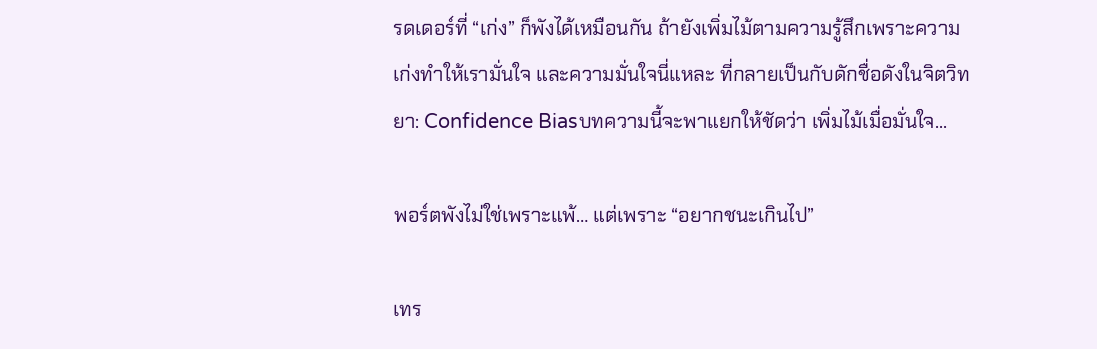รดเดอร์ที่ “เก่ง” ก็พังได้เหมือนกัน ถ้ายังเพิ่มไม้ตามความรู้สึกเพราะความเก่งทำให้เรามั่นใจ และความมั่นใจนี่แหละ ที่กลายเป็นกับดักชื่อดังในจิตวิทยา: Confidence Biasบทความนี้จะพาแยกให้ชัดว่า เพิ่มไม้เมื่อมั่นใจ...

พอร์ตพังไม่ใช่เพราะแพ้… แต่เพราะ “อยากชนะเกินไป”

เทร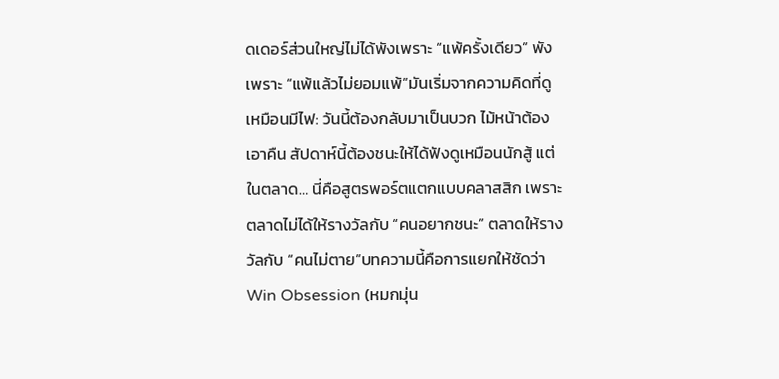ดเดอร์ส่วนใหญ่ไม่ได้พังเพราะ “แพ้ครั้งเดียว” พังเพราะ “แพ้แล้วไม่ยอมแพ้”มันเริ่มจากความคิดที่ดูเหมือนมีไฟ: วันนี้ต้องกลับมาเป็นบวก ไม้หน้าต้องเอาคืน สัปดาห์นี้ต้องชนะให้ได้ฟังดูเหมือนนักสู้ แต่ในตลาด… นี่คือสูตรพอร์ตแตกแบบคลาสสิก เพราะตลาดไม่ได้ให้รางวัลกับ “คนอยากชนะ” ตลาดให้รางวัลกับ “คนไม่ตาย”บทความนี้คือการแยกให้ชัดว่า Win Obsession (หมกมุ่น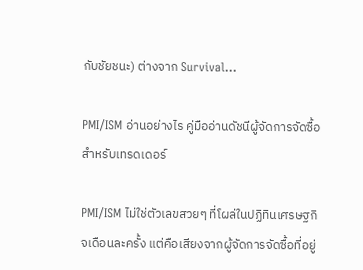กับชัยชนะ) ต่างจาก Survival...

PMI/ISM อ่านอย่างไร คู่มืออ่านดัชนีผู้จัดการจัดซื้อสำหรับเทรดเดอร์

PMI/ISM ไม่ใช่ตัวเลขสวยๆ ที่โผล่ในปฏิทินเศรษฐกิจเดือนละครั้ง แต่คือเสียงจากผู้จัดการจัดซื้อที่อยู่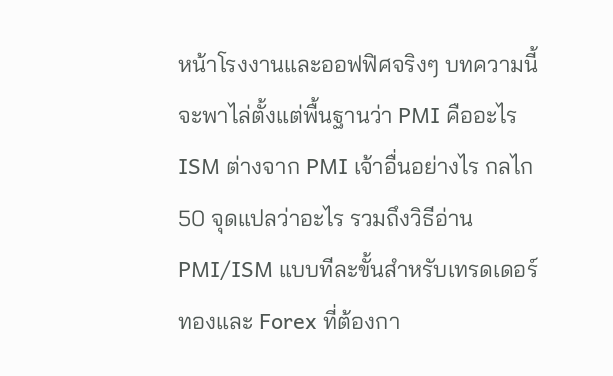หน้าโรงงานและออฟฟิศจริงๆ บทความนี้จะพาไล่ตั้งแต่พื้นฐานว่า PMI คืออะไร ISM ต่างจาก PMI เจ้าอื่นอย่างไร กลไก 50 จุดแปลว่าอะไร รวมถึงวิธีอ่าน PMI/ISM แบบทีละขั้นสำหรับเทรดเดอร์ทองและ Forex ที่ต้องกา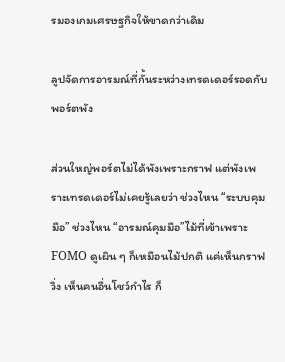รมองเกมเศรษฐกิจให้ขาดกว่าเดิม

ลูปจัดการอารมณ์ที่กั้นระหว่างเทรดเดอร์รอดกับพอร์ตพัง

ส่วนใหญ่พอร์ตไม่ได้พังเพราะกราฟ แต่พังเพราะเทรดเดอร์ไม่เคยรู้เลยว่า ช่วงไหน “ระบบคุมมือ” ช่วงไหน “อารมณ์คุมมือ”ไม้ที่เข้าเพราะ FOMO ดูเผิน ๆ ก็เหมือนไม้ปกติ แค่เห็นกราฟวิ่ง เห็นคนอื่นโชว์กำไร ก็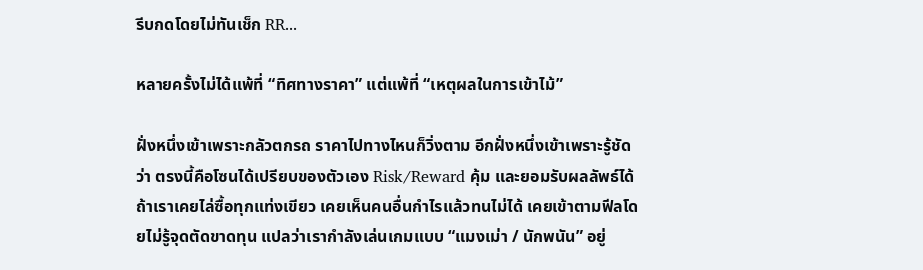รีบกดโดยไม่ทันเช็ก RR...

หลายครั้งไม่ได้แพ้ที่ “ทิศทางราคา” แต่แพ้ที่ “เหตุผลในการเข้าไม้”

ฝั่งหนึ่งเข้าเพราะกลัวตกรถ ราคาไปทางไหนก็วิ่งตาม อีกฝั่งหนึ่งเข้าเพราะรู้ชัดว่า ตรงนี้คือโซนได้เปรียบของตัวเอง Risk/Reward คุ้ม และยอมรับผลลัพธ์ได้ถ้าเราเคยไล่ซื้อทุกแท่งเขียว เคยเห็นคนอื่นกำไรแล้วทนไม่ได้ เคยเข้าตามฟีลโดยไม่รู้จุดตัดขาดทุน แปลว่าเรากำลังเล่นเกมแบบ “แมงเม่า / นักพนัน” อยู่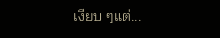เงียบ ๆแต่...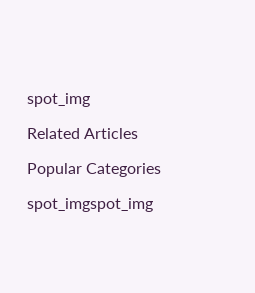spot_img

Related Articles

Popular Categories

spot_imgspot_img